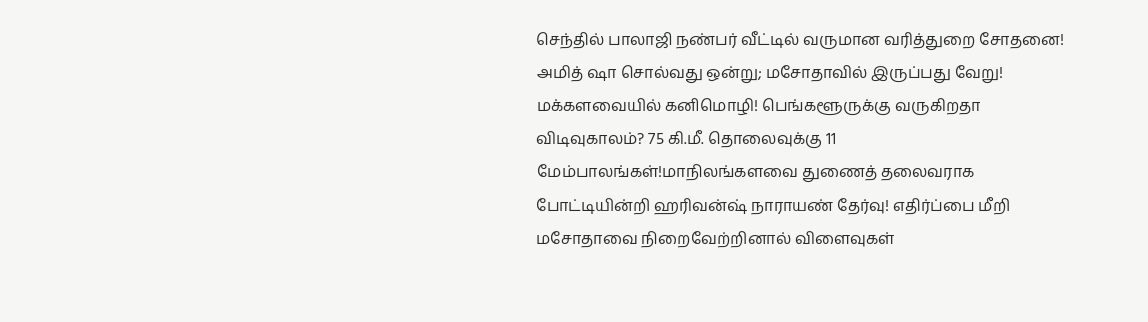செந்தில் பாலாஜி நண்பர் வீட்டில் வருமான வரித்துறை சோதனை! அமித் ஷா சொல்வது ஒன்று; மசோதாவில் இருப்பது வேறு! மக்களவையில் கனிமொழி! பெங்களூருக்கு வருகிறதா விடிவுகாலம்? 75 கி.மீ. தொலைவுக்கு 11 மேம்பாலங்கள்!மாநிலங்களவை துணைத் தலைவராக போட்டியின்றி ஹரிவன்ஷ் நாராயண் தேர்வு! எதிர்ப்பை மீறி மசோதாவை நிறைவேற்றினால் விளைவுகள்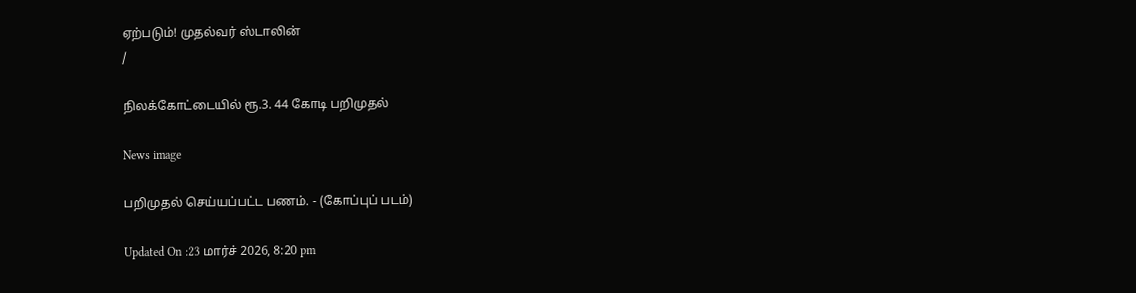ஏற்படும்! முதல்வர் ஸ்டாலின்
/

நிலக்கோட்டையில் ரூ.3. 44 கோடி பறிமுதல்

News image

பறிமுதல் செய்யப்பட்ட பணம். - (கோப்புப் படம்)

Updated On :23 மார்ச் 2026, 8:20 pm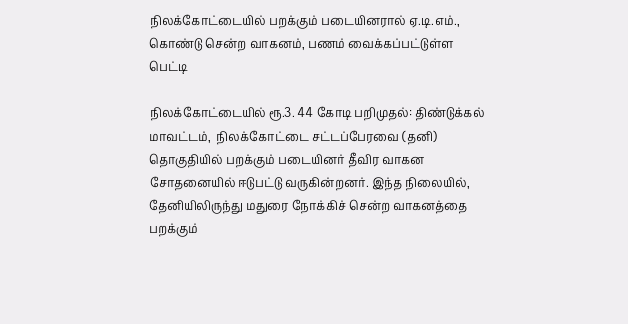நிலக்கோட்டையில் பறக்கும் படையினரால் ஏ.டி.எம்., கொண்டு சென்ற வாகனம், பணம் வைக்கப்பட்டுள்ள பெட்டி

நிலக்கோட்டையில் ரூ.3. 44 கோடி பறிமுதல்: திண்டுக்கல் மாவட்டம்,  நிலக்கோட்டை சட்டப்பேரவை (தனி) தொகுதியில் பறக்கும் படையினர் தீவிர வாகன சோதனையில் ஈடுபட்டு வருகின்றனர். இந்த நிலையில், தேனியிலிருந்து மதுரை நோக்கிச் சென்ற வாகனத்தை பறக்கும்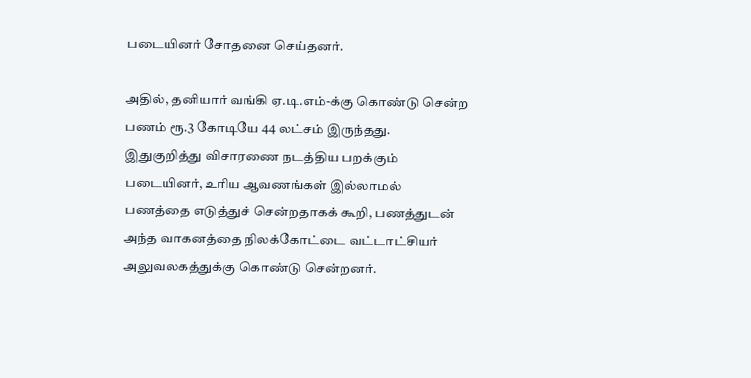படையினர் சோதனை செய்தனர்.

அதில், தனியார் வங்கி ஏ.டி.எம்-க்கு கொண்டு சென்ற பணம் ரூ.3 கோடியே 44 லட்சம் இருந்தது. இதுகுறித்து விசாரணை நடத்திய பறக்கும் படையினர், உரிய ஆவணங்கள் இல்லாமல் பணத்தை எடுத்துச் சென்றதாகக் கூறி, பணத்துடன் அந்த வாகனத்தை நிலக்கோட்டை வட்டாட்சியர் அலுவலகத்துக்கு கொண்டு சென்றனர்.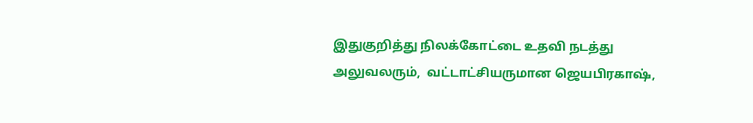இதுகுறித்து நிலக்கோட்டை உதவி நடத்து அலுவலரும்,  வட்டாட்சியருமான ஜெயபிரகாஷ்,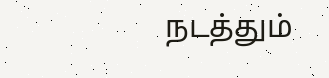நடத்தும்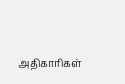அதிகாரிகள்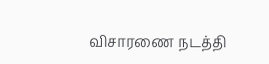விசாரணை நடத்தி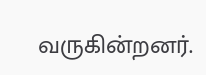வருகின்றனர்.